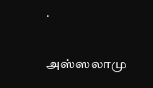.

அஸ்ஸலாமு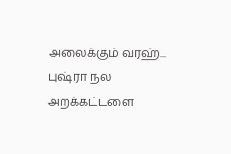அலைக்கும் வரஹ்... புஷ்ரா நல அறக்கட்டளை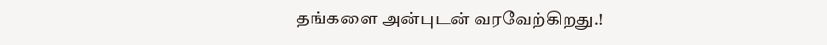தங்களை அன்புடன் வரவேற்கிறது.!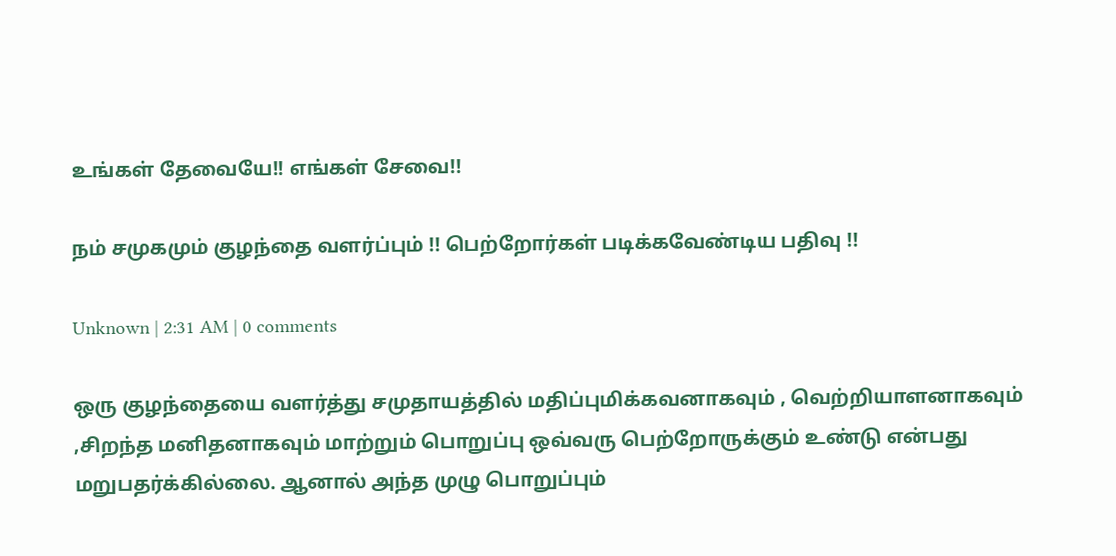உங்கள் தேவையே!! எங்கள் சேவை!!

நம் சமுகமும் குழந்தை வளர்ப்பும் !! பெற்றோர்கள் படிக்கவேண்டிய பதிவு !!

Unknown | 2:31 AM | 0 comments

ஒரு குழந்தையை வளர்த்து சமுதாயத்தில் மதிப்புமிக்கவனாகவும் , வெற்றியாளனாகவும் ,சிறந்த மனிதனாகவும் மாற்றும் பொறுப்பு ஒவ்வரு பெற்றோருக்கும் உண்டு என்பது மறுபதர்க்கில்லை. ஆனால் அந்த முழு பொறுப்பும்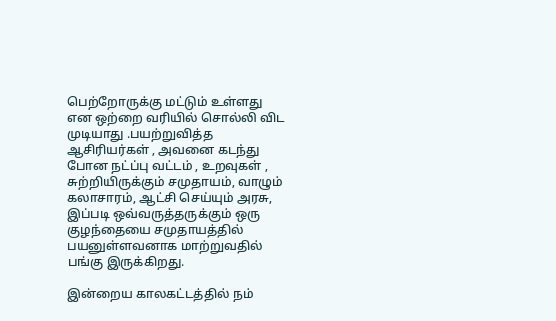பெற்றோருக்கு மட்டும் உள்ளது என ஒற்றை வரியில் சொல்லி விட முடியாது .பயற்றுவித்த ஆசிரியர்கள் , அவனை கடந்து போன நட்ப்பு வட்டம் , உறவுகள் , சுற்றியிருக்கும் சமுதாயம், வாழும் கலாசாரம், ஆட்சி செய்யும் அரசு, இப்படி ஒவ்வருத்தருக்கும் ஒரு குழந்தையை சமுதாயத்தில் பயனுள்ளவனாக மாற்றுவதில் பங்கு இருக்கிறது.

இன்றைய காலகட்டத்தில் நம்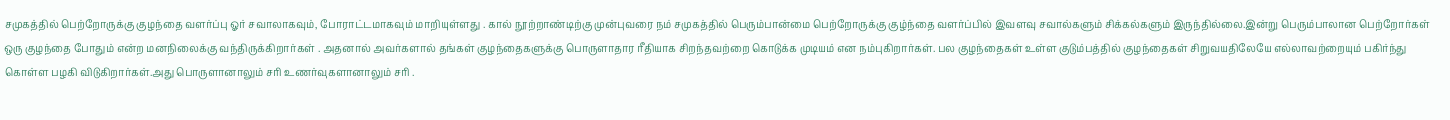சமுகத்தில் பெற்றோருக்கு குழந்தை வளர்ப்பு ஓர் சவாலாகவும், போராட்டமாகவும் மாறியுள்ளது . கால் நூற்றாண்டிற்கு முன்புவரை நம் சமுகத்தில் பெரும்பான்மை பெற்றோருக்கு குழ்ந்தை வளர்ப்பில் இவளவு சவால்களும் சிக்கல்களும் இருந்தில்லை.இன்று பெரும்பாலான பெற்றோர்கள் ஒரு குழந்தை போதும் என்ற மனநிலைக்கு வந்திருக்கிறார்கள் . அதனால் அவர்களால் தங்கள் குழந்தைகளுக்கு பொருளாதார ரீதியாக சிறந்தவற்றை கொடுக்க முடியம் என நம்புகிறார்கள். பல குழந்தைகள் உள்ள குடும்பத்தில் குழந்தைகள் சிறுவயதிலேயே எல்லாவற்றையும் பகிர்ந்து கொள்ள பழகி விடுகிறார்கள்.அது பொருளானாலும் சரி உணர்வுகளானாலும் சரி .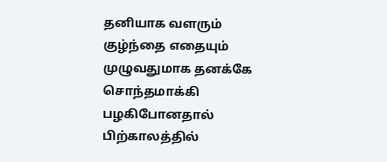தனியாக வளரும் குழ்ந்தை எதையும் முழுவதுமாக தனக்கே சொந்தமாக்கி பழகிபோனதால் பிற்காலத்தில்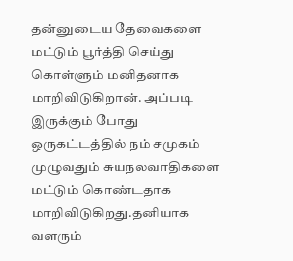தன்னுடைய தேவைகளை மட்டும் பூர்த்தி செய்து கொள்ளும் மனிதனாக மாறிவிடுகிறான். அப்படி இருக்கும் போது ஒருகட்டத்தில் நம் சமுகம் முழுவதும் சுயநலவாதிகளை மட்டும் கொண்டதாக மாறிவிடுகிறது.தனியாக வளரும்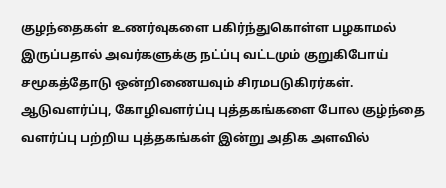குழந்தைகள் உணர்வுகளை பகிர்ந்துகொள்ள பழகாமல் இருப்பதால் அவர்களுக்கு நட்ப்பு வட்டமும் குறுகிபோய் சமூகத்தோடு ஒன்றிணையவும் சிரமபடுகிரர்கள்.
ஆடுவளர்ப்பு, கோழிவளர்ப்பு புத்தகங்களை போல குழ்ந்தை வளர்ப்பு பற்றிய புத்தகங்கள் இன்று அதிக அளவில்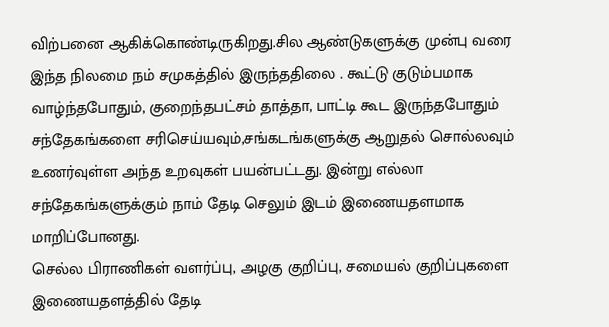விற்பனை ஆகிக்கொண்டிருகிறது.சில ஆண்டுகளுக்கு முன்பு வரை இந்த நிலமை நம் சமுகத்தில் இருந்ததிலை . கூட்டு குடும்பமாக வாழ்ந்தபோதும், குறைந்தபட்சம் தாத்தா, பாட்டி கூட இருந்தபோதும் சந்தேகங்களை சரிசெய்யவும்,சங்கடங்களுக்கு ஆறுதல் சொல்லவும் உணர்வுள்ள அந்த உறவுகள் பயன்பட்டது. இன்று எல்லா சந்தேகங்களுக்கும் நாம் தேடி செலும் இடம் இணையதளமாக மாறிப்போனது.
செல்ல பிராணிகள் வளர்ப்பு, அழகு குறிப்பு, சமையல் குறிப்புகளை இணையதளத்தில் தேடி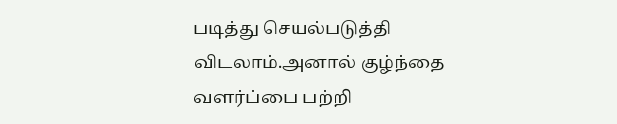படித்து செயல்படுத்தி விடலாம்.அனால் குழ்ந்தை வளர்ப்பை பற்றி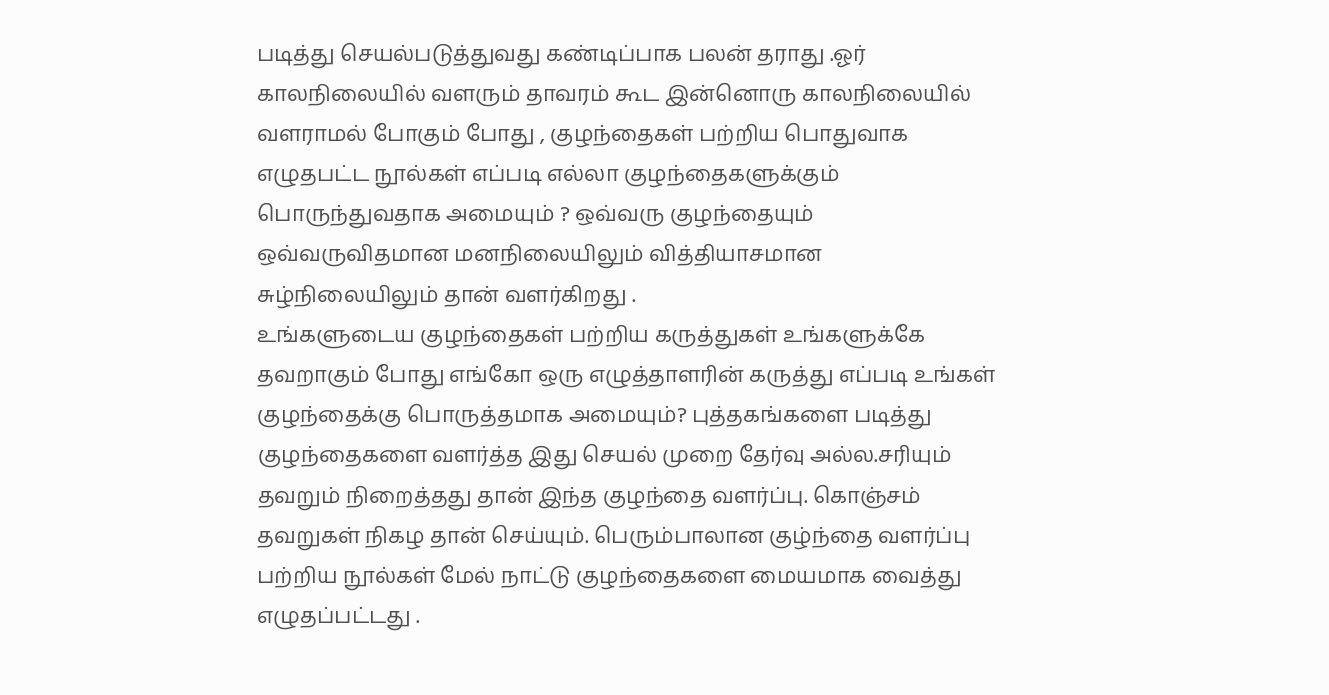படித்து செயல்படுத்துவது கண்டிப்பாக பலன் தராது .ஓர் காலநிலையில் வளரும் தாவரம் கூட இன்னொரு காலநிலையில் வளராமல் போகும் போது , குழந்தைகள் பற்றிய பொதுவாக எழுதபட்ட நூல்கள் எப்படி எல்லா குழந்தைகளுக்கும் பொருந்துவதாக அமையும் ? ஒவ்வரு குழந்தையும் ஒவ்வருவிதமான மனநிலையிலும் வித்தியாசமான சுழ்நிலையிலும் தான் வளர்கிறது .
உங்களுடைய குழந்தைகள் பற்றிய கருத்துகள் உங்களுக்கே தவறாகும் போது எங்கோ ஒரு எழுத்தாளரின் கருத்து எப்படி உங்கள் குழந்தைக்கு பொருத்தமாக அமையும்? புத்தகங்களை படித்து குழந்தைகளை வளர்த்த இது செயல் முறை தேர்வு அல்ல.சரியும் தவறும் நிறைத்தது தான் இந்த குழந்தை வளர்ப்பு. கொஞ்சம் தவறுகள் நிகழ தான் செய்யும். பெரும்பாலான குழ்ந்தை வளர்ப்பு பற்றிய நூல்கள் மேல் நாட்டு குழந்தைகளை மையமாக வைத்து எழுதப்பட்டது .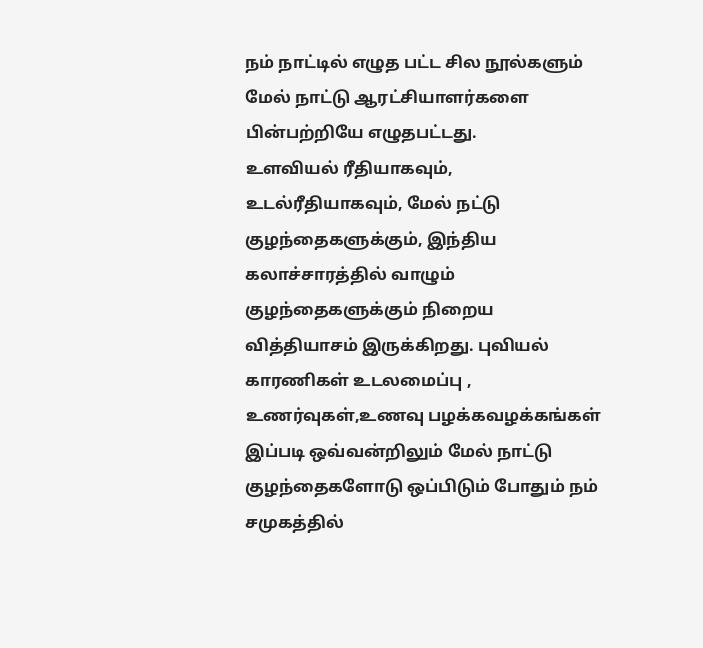நம் நாட்டில் எழுத பட்ட சில நூல்களும் மேல் நாட்டு ஆரட்சியாளர்களை பின்பற்றியே எழுதபட்டது.
உளவியல் ரீதியாகவும், உடல்ரீதியாகவும், மேல் நட்டு குழந்தைகளுக்கும், இந்திய கலாச்சாரத்தில் வாழும் குழந்தைகளுக்கும் நிறைய வித்தியாசம் இருக்கிறது. புவியல் காரணிகள் உடலமைப்பு , உணர்வுகள்,உணவு பழக்கவழக்கங்கள் இப்படி ஒவ்வன்றிலும் மேல் நாட்டு குழந்தைகளோடு ஒப்பிடும் போதும் நம் சமுகத்தில்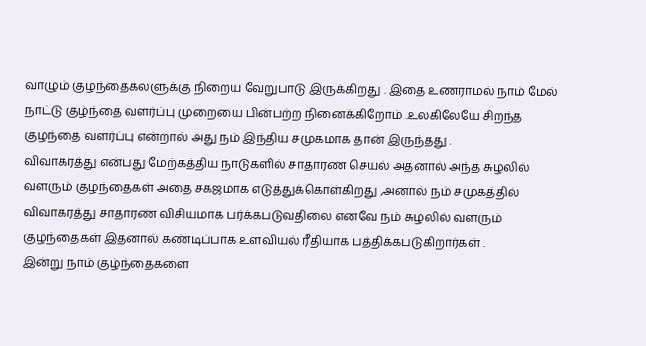வாழும் குழந்தைகலளுக்கு நிறைய வேறுபாடு இருக்கிறது . இதை உணராமல் நாம் மேல் நாட்டு குழ்ந்தை வளர்ப்பு முறையை பின்பற்ற நினைக்கிறோம் .உலகிலேயே சிறந்த குழந்தை வளர்ப்பு என்றால் அது நம் இந்திய சமுகமாக தான் இருந்தது .
விவாகரத்து என்பது மேற்கத்திய நாடுகளில் சாதாரண செயல் அதனால் அந்த சுழலில் வளரும் குழந்தைகள் அதை சகஜமாக எடுத்துக்கொள்கிறது ,அனால் நம் சமுகத்தில் விவாகரத்து சாதாரண விசியமாக பர்க்கபடுவதிலை எனவே நம் சுழலில் வளரும் குழந்தைகள் இதனால் கண்டிப்பாக உளவியல் ரீதியாக பத்திக்கபடுகிறார்கள் .
இன்று நாம் குழ்ந்தைகளை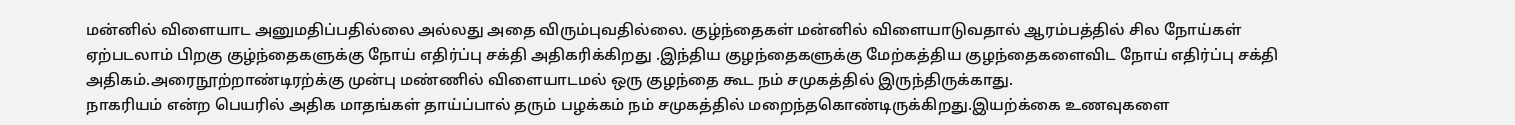மன்னில் விளையாட அனுமதிப்பதில்லை அல்லது அதை விரும்புவதில்லை. குழ்ந்தைகள் மன்னில் விளையாடுவதால் ஆரம்பத்தில் சில நோய்கள் ஏற்படலாம் பிறகு குழ்ந்தைகளுக்கு நோய் எதிர்ப்பு சக்தி அதிகரிக்கிறது .இந்திய குழந்தைகளுக்கு மேற்கத்திய குழந்தைகளைவிட நோய் எதிர்ப்பு சக்தி அதிகம்.அரைநூற்றாண்டிரற்க்கு முன்பு மண்ணில் விளையாடமல் ஒரு குழந்தை கூட நம் சமுகத்தில் இருந்திருக்காது.
நாகரியம் என்ற பெயரில் அதிக மாதங்கள் தாய்ப்பால் தரும் பழக்கம் நம் சமுகத்தில் மறைந்தகொண்டிருக்கிறது.இயற்க்கை உணவுகளை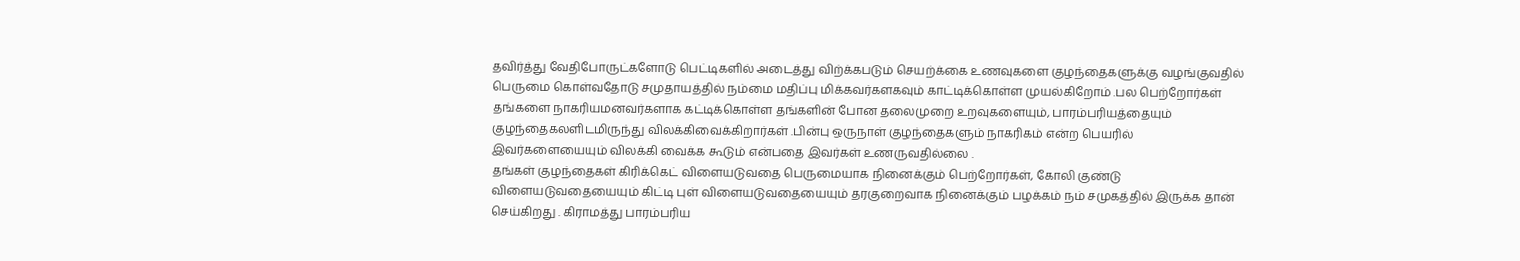தவிர்த்து வேதிபோருட்களோடு பெட்டிகளில் அடைத்து விற்க்கபடும் செயற்க்கை உணவுகளை குழந்தைகளுக்கு வழங்குவதில் பெருமை கொள்வதோடு சமுதாயத்தில் நம்மை மதிப்பு மிக்கவர்களகவும் காட்டிக்கொள்ள முயல்கிறோம் .பல பெற்றோர்கள் தங்களை நாகரியமனவர்களாக கட்டிக்கொள்ள தங்களின் போன தலைமுறை உறவுகளையும், பாரம்பரியத்தையும் குழந்தைகலளிடமிருந்து விலக்கிவைக்கிறார்கள் .பின்பு ஒருநாள் குழந்தைகளும் நாகரிகம் என்ற பெயரில் இவர்களையையும் விலக்கி வைக்க கூடும் என்பதை இவர்கள் உணருவதில்லை .
தங்கள் குழந்தைகள் கிரிக்கெட் விளையடுவதை பெருமையாக நினைக்கும் பெற்றோர்கள், கோலி குண்டு விளையடுவதையையும் கிட்டி புள் விளையடுவதையையும் தரகுறைவாக நினைக்கும் பழக்கம் நம் சமுகத்தில் இருக்க தான் செய்கிறது . கிராமத்து பாரம்பரிய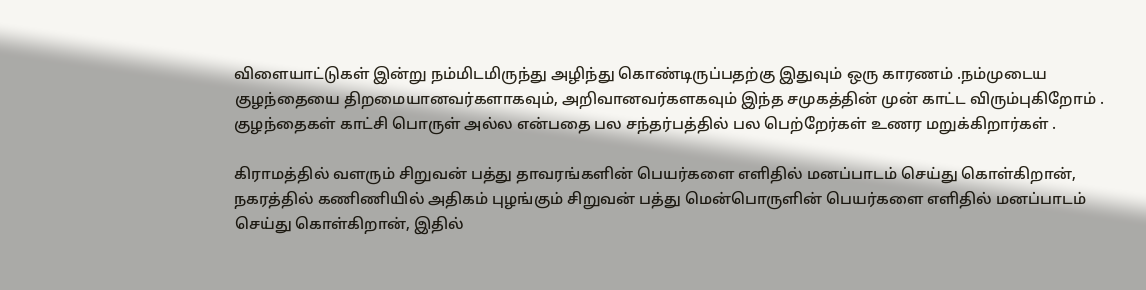விளையாட்டுகள் இன்று நம்மிடமிருந்து அழிந்து கொண்டிருப்பதற்கு இதுவும் ஒரு காரணம் .நம்முடைய குழந்தையை திறமையானவர்களாகவும், அறிவானவர்களகவும் இந்த சமுகத்தின் முன் காட்ட விரும்புகிறோம் . குழந்தைகள் காட்சி பொருள் அல்ல என்பதை பல சந்தர்பத்தில் பல பெற்றேர்கள் உணர மறுக்கிறார்கள் .

கிராமத்தில் வளரும் சிறுவன் பத்து தாவரங்களின் பெயர்களை எளிதில் மனப்பாடம் செய்து கொள்கிறான், நகரத்தில் கணிணியில் அதிகம் புழங்கும் சிறுவன் பத்து மென்பொருளின் பெயர்களை எளிதில் மனப்பாடம் செய்து கொள்கிறான், இதில்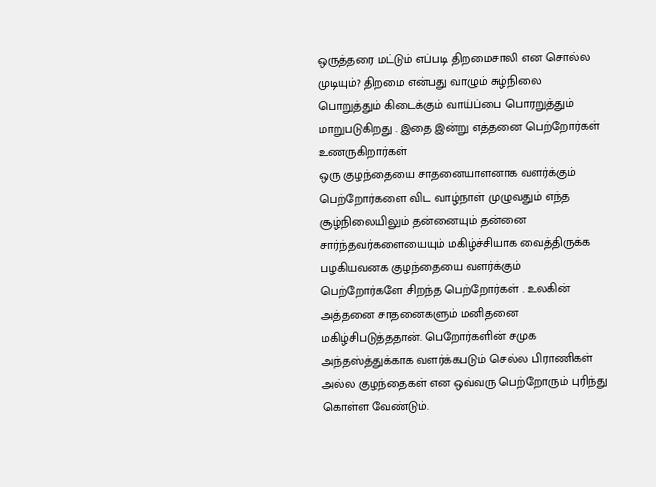ஒருத்தரை மட்டும் எப்படி திறமைசாலி என சொல்ல முடியும்? திறமை என்பது வாழும் சுழ்நிலை பொறுத்தும் கிடைக்கும் வாய்ப்பை பொரறுத்தும் மாறுபடுகிறது . இதை இன்று எத்தனை பெற்றோர்கள் உணருகிறார்கள்
ஒரு குழந்தையை சாதனையாளனாக வளர்க்கும் பெற்றோர்களை விட வாழ்நாள் முழுவதும் எந்த சூழ்நிலையிலும் தன்னையும் தன்னை சார்ந்தவர்களையையும் மகிழ்ச்சியாக வைத்திருக்க பழகியவனக குழந்தையை வளர்க்கும் பெற்றோர்களே சிறந்த பெற்றோர்கள் . உலகின் அத்தனை சாதனைகளும் மனிதனை மகிழ்சிபடுத்ததான். பெறோர்களின் சமுக அந்தஸ்த்துக்காக வளர்க்கபடும் செல்ல பிராணிகள் அல்ல குழந்தைகள் என ஒவ்வரு பெற்றோரும் புரிந்து கொள்ள வேண்டும்.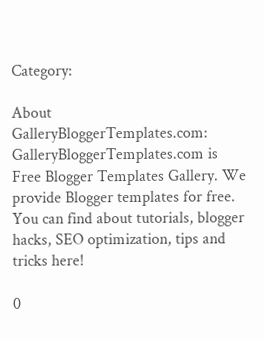Category:

About GalleryBloggerTemplates.com:
GalleryBloggerTemplates.com is Free Blogger Templates Gallery. We provide Blogger templates for free. You can find about tutorials, blogger hacks, SEO optimization, tips and tricks here!

0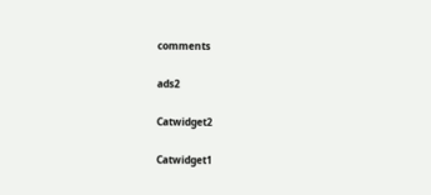comments

ads2

Catwidget2

Catwidget1